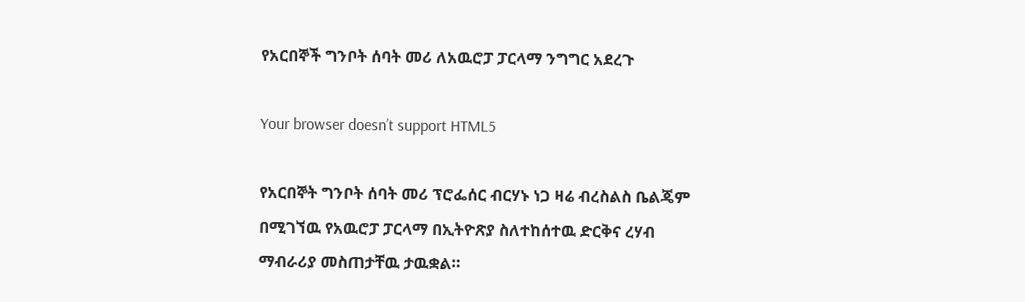የአርበኞች ግንቦት ሰባት መሪ ለአዉሮፓ ፓርላማ ንግግር አደረጉ

Your browser doesn’t support HTML5

የአርበኞት ግንቦት ሰባት መሪ ፕሮፌሰር ብርሃኑ ነጋ ዛሬ ብረስልስ ቤልጄም በሚገኘዉ የአዉሮፓ ፓርላማ በኢትዮጽያ ስለተከሰተዉ ድርቅና ረሃብ ማብራሪያ መስጠታቸዉ ታዉቋል።